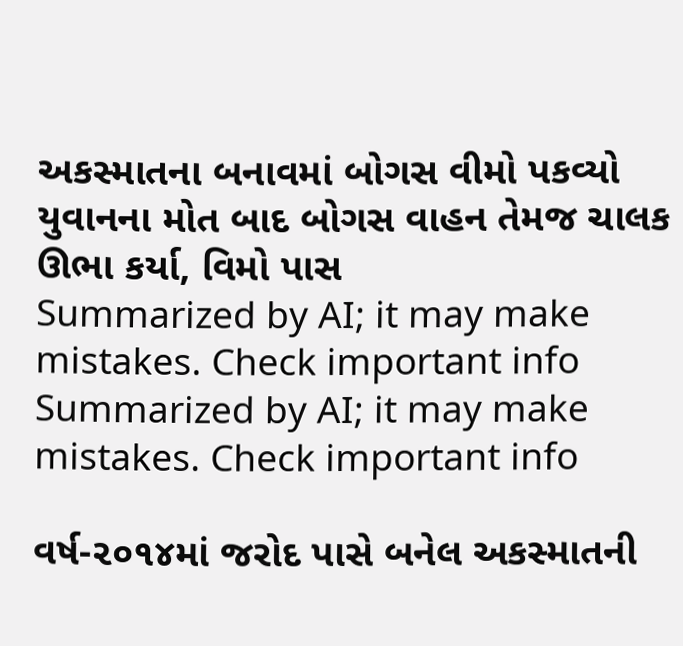અકસ્માતના બનાવમાં બોગસ વીમો પકવ્યો યુવાનના મોત બાદ બોગસ વાહન તેમજ ચાલક ઊભા કર્યા, વિમો પાસ
Summarized by AI; it may make mistakes. Check important info
Summarized by AI; it may make mistakes. Check important info

વર્ષ-૨૦૧૪માં જરોદ પાસે બનેલ અકસ્માતની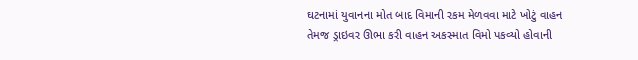ઘટનામાં યુવાનના મોત બાદ વિમાની રકમ મેળવવા માટે ખોટું વાહન તેમજ ડ્રાઇવર ઊભા કરી વાહન અકસ્માત વિમો પકવ્યો હોવાની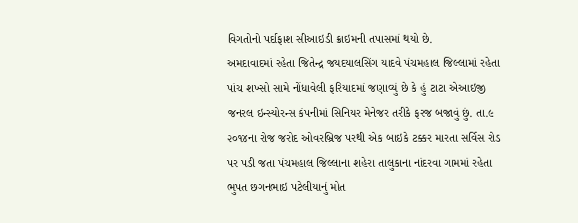વિગતોનો પર્દાફાશ સીઆઇડી ક્રાઇમની તપાસમાં થયો છે.
અમદાવાદમાં રહેતા જિતેન્દ્ર જયદયાલસિંગ યાદવે પંચમહાલ જિલ્લામાં રહેતા પાંચ શખ્સો સામે નોંધાવેલી ફરિયાદમાં જણાવ્યું છે કે હું ટાટા એઆઇજી જનરલ ઇન્સ્યોરન્સ કંપનીમાં સિનિયર મેનેજર તરીકે ફરજ બજાવું છું. તા.૯ ૨૦૧૪ના રોજ જરોદ ઓવરબ્રિજ પરથી એક બાઇકે ટક્કર મારતા સર્વિસ રોડ પર પડી જતા પંચમહાલ જિલ્લાના શહેરા તાલુકાના નાંદરવા ગામમાં રહેતા ભુપત છગનભાઇ પટેલીયાનું મોત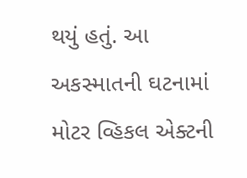થયું હતું. આ અકસ્માતની ઘટનામાં મોટર વ્હિકલ એક્ટની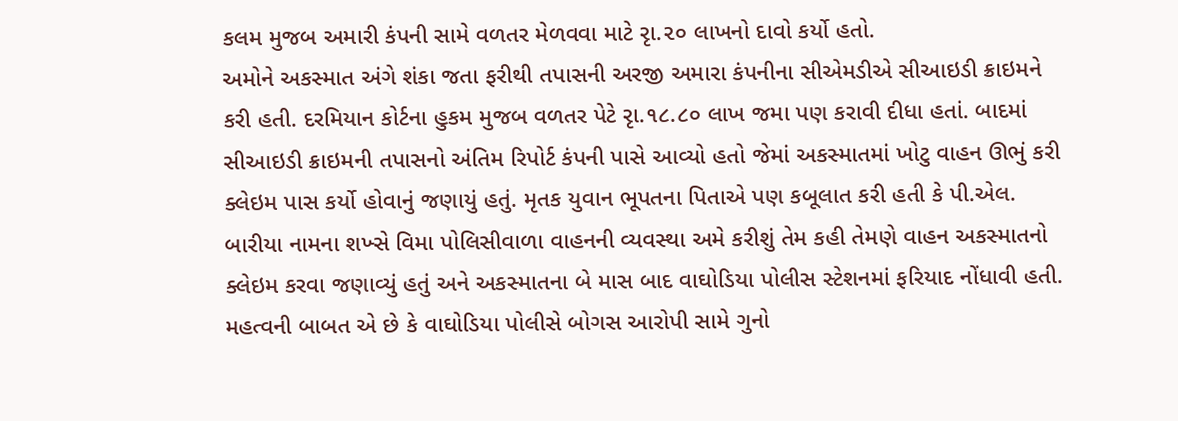કલમ મુજબ અમારી કંપની સામે વળતર મેળવવા માટે રૃા.૨૦ લાખનો દાવો કર્યો હતો.
અમોને અકસ્માત અંગે શંકા જતા ફરીથી તપાસની અરજી અમારા કંપનીના સીએમડીએ સીઆઇડી ક્રાઇમને કરી હતી. દરમિયાન કોર્ટના હુકમ મુજબ વળતર પેટે રૃા.૧૮.૮૦ લાખ જમા પણ કરાવી દીધા હતાં. બાદમાં સીઆઇડી ક્રાઇમની તપાસનો અંતિમ રિપોર્ટ કંપની પાસે આવ્યો હતો જેમાં અકસ્માતમાં ખોટુ વાહન ઊભું કરી ક્લેઇમ પાસ કર્યો હોવાનું જણાયું હતું. મૃતક યુવાન ભૂપતના પિતાએ પણ કબૂલાત કરી હતી કે પી.એલ. બારીયા નામના શખ્સે વિમા પોલિસીવાળા વાહનની વ્યવસ્થા અમે કરીશું તેમ કહી તેમણે વાહન અકસ્માતનો ક્લેઇમ કરવા જણાવ્યું હતું અને અકસ્માતના બે માસ બાદ વાઘોડિયા પોલીસ સ્ટેશનમાં ફરિયાદ નોંધાવી હતી.
મહત્વની બાબત એ છે કે વાઘોડિયા પોલીસે બોગસ આરોપી સામે ગુનો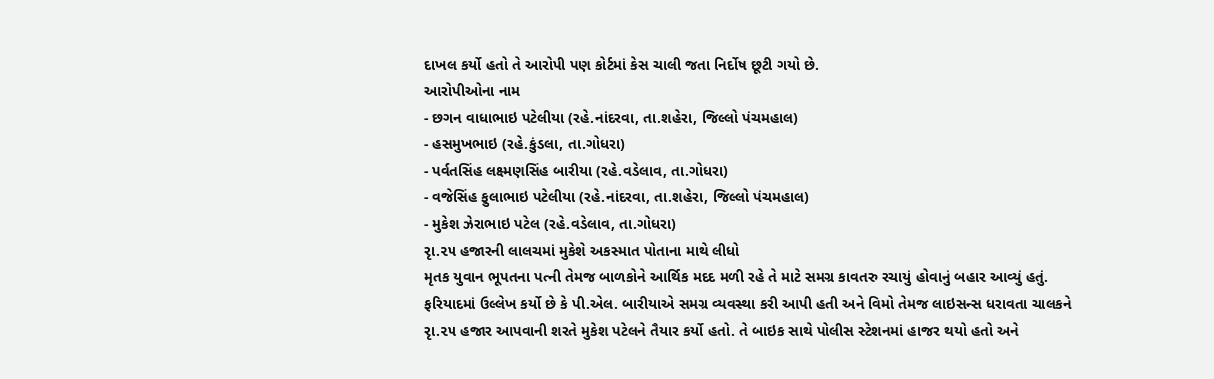દાખલ કર્યો હતો તે આરોપી પણ કોર્ટમાં કેસ ચાલી જતા નિર્દોષ છૂટી ગયો છે.
આરોપીઓના નામ
- છગન વાધાભાઇ પટેલીયા (રહે.નાંદરવા, તા.શહેરા, જિલ્લો પંચમહાલ)
- હસમુખભાઇ (રહે.કુંડલા, તા.ગોધરા)
- પર્વતસિંહ લક્ષ્મણસિંહ બારીયા (રહે.વડેલાવ, તા.ગોધરા)
- વજેસિંહ ફુલાભાઇ પટેલીયા (રહે.નાંદરવા, તા.શહેરા, જિલ્લો પંચમહાલ)
- મુકેશ ઝેરાભાઇ પટેલ (રહે.વડેલાવ, તા.ગોધરા)
રૃા.૨૫ હજારની લાલચમાં મુકેશે અકસ્માત પોતાના માથે લીધો
મૃતક યુવાન ભૂપતના પત્ની તેમજ બાળકોને આર્થિક મદદ મળી રહે તે માટે સમગ્ર કાવતરુ રચાયું હોવાનું બહાર આવ્યું હતું. ફરિયાદમાં ઉલ્લેખ કર્યો છે કે પી.એલ. બારીયાએ સમગ્ર વ્યવસ્થા કરી આપી હતી અને વિમો તેમજ લાઇસન્સ ધરાવતા ચાલકને રૃા.૨૫ હજાર આપવાની શરતે મુકેશ પટેલને તૈયાર કર્યો હતો. તે બાઇક સાથે પોલીસ સ્ટેશનમાં હાજર થયો હતો અને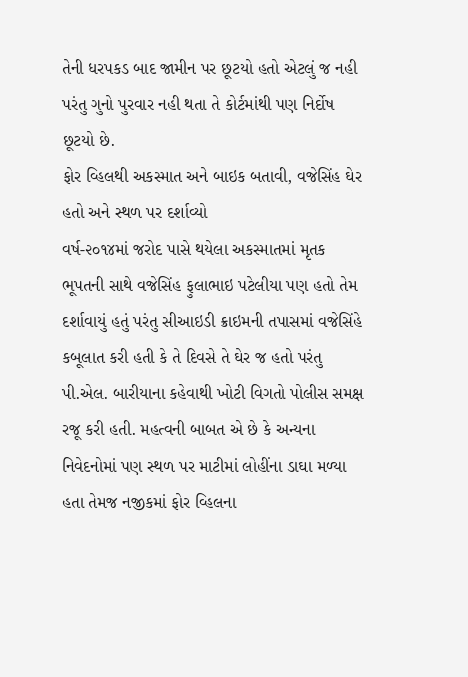તેની ધરપકડ બાદ જામીન પર છૂટયો હતો એટલું જ નહી પરંતુ ગુનો પુરવાર નહી થતા તે કોર્ટમાંથી પણ નિર્દોષ છૂટયો છે.
ફોર વ્હિલથી અકસ્માત અને બાઇક બતાવી, વજેસિંહ ઘેર હતો અને સ્થળ પર દર્શાવ્યો
વર્ષ-૨૦૧૪માં જરોદ પાસે થયેલા અકસ્માતમાં મૃતક ભૂપતની સાથે વજેસિંહ ફુલાભાઇ પટેલીયા પણ હતો તેમ દર્શાવાયું હતું પરંતુ સીઆઇડી ક્રાઇમની તપાસમાં વજેસિંહે કબૂલાત કરી હતી કે તે દિવસે તે ઘેર જ હતો પરંતુ પી.એલ. બારીયાના કહેવાથી ખોટી વિગતો પોલીસ સમક્ષ રજૂ કરી હતી. મહત્વની બાબત એ છે કે અન્યના નિવેદનોમાં પણ સ્થળ પર માટીમાં લોહીંના ડાઘા મળ્યા હતા તેમજ નજીકમાં ફોર વ્હિલના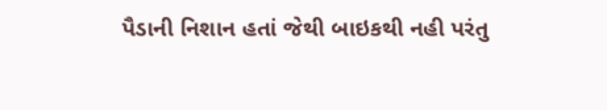પૈડાની નિશાન હતાં જેથી બાઇકથી નહી પરંતુ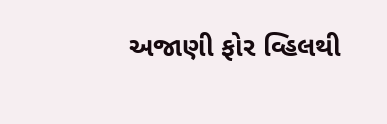અજાણી ફોર વ્હિલથી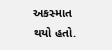અકસ્માત થયો હતો.